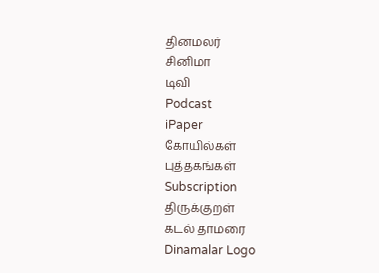தினமலர்
சினிமா
டிவி
Podcast
iPaper
கோயில்கள்
புத்தகங்கள்
Subscription
திருக்குறள்
கடல் தாமரை
Dinamalar Logo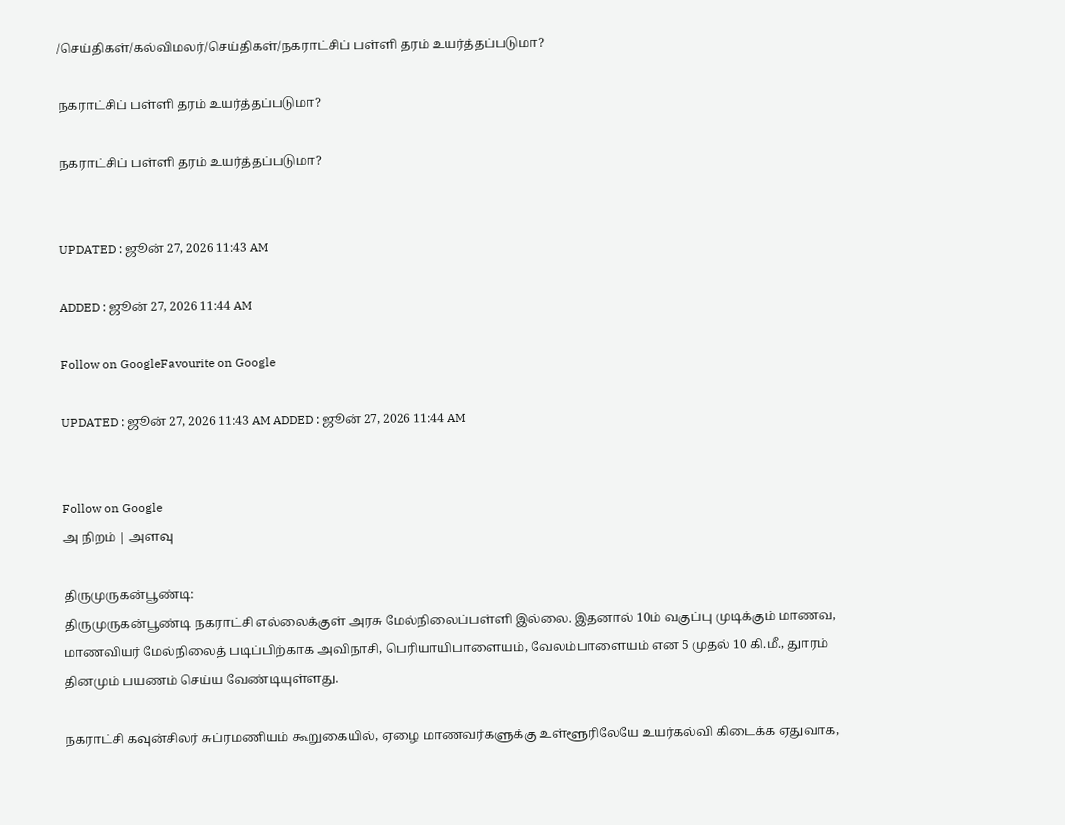/செய்திகள்/கல்விமலர்/செய்திகள்/நகராட்சிப் பள்ளி தரம் உயர்த்தப்படுமா?

நகராட்சிப் பள்ளி தரம் உயர்த்தப்படுமா?

நகராட்சிப் பள்ளி தரம் உயர்த்தப்படுமா?


UPDATED : ஜூன் 27, 2026 11:43 AM

ADDED : ஜூன் 27, 2026 11:44 AM

Follow on GoogleFavourite on Google

UPDATED : ஜூன் 27, 2026 11:43 AM ADDED : ஜூன் 27, 2026 11:44 AM


Follow on Google
அ நிறம் | அளவு

திருமுருகன்பூண்டி:
திருமுருகன்பூண்டி நகராட்சி எல்லைக்குள் அரசு மேல்நிலைப்பள்ளி இல்லை. இதனால் 10ம் வகுப்பு முடிக்கும் மாணவ, மாணவியர் மேல்நிலைத் படிப்பிற்காக அவிநாசி, பெரியாயிபாளையம், வேலம்பாளையம் என 5 முதல் 10 கி.மீ., துாரம் தினமும் பயணம் செய்ய வேண்டியுள்ளது.

நகராட்சி கவுன்சிலர் சுப்ரமணியம் கூறுகையில், ஏழை மாணவர்களுக்கு உள்ளூரிலேயே உயர்கல்வி கிடைக்க ஏதுவாக,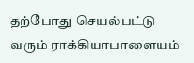தற்போது செயல்பட்டு வரும் ராக்கியாபாளையம்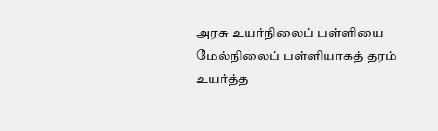அரசு உயர்நிலைப் பள்ளியை மேல்நிலைப் பள்ளியாகத் தரம் உயர்த்த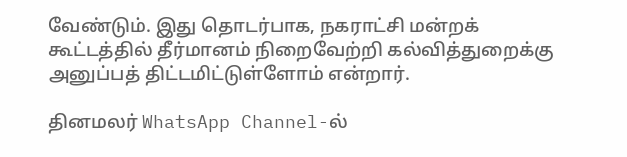வேண்டும். இது தொடர்பாக, நகராட்சி மன்றக் கூட்டத்தில் தீர்மானம் நிறைவேற்றி கல்வித்துறைக்கு அனுப்பத் திட்டமிட்டுள்ளோம் என்றார்.

தினமலர் WhatsApp Channel-ல்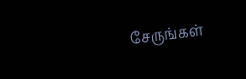சேருங்கள்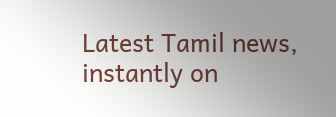Latest Tamil news, instantly on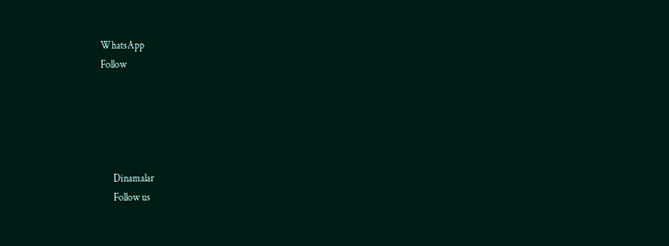WhatsApp
Follow





      Dinamalar
      Follow us